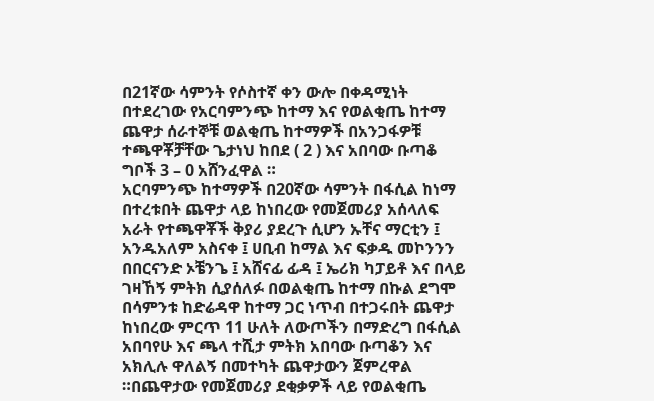በ21ኛው ሳምንት የሶስተኛ ቀን ውሎ በቀዳሚነት በተደረገው የአርባምንጭ ከተማ እና የወልቂጤ ከተማ ጨዋታ ሰራተኞቹ ወልቂጤ ከተማዎች በአንጋፋዎቹ ተጫዋቾቻቸው ጌታነህ ከበደ ( 2 ) እና አበባው ቡጣቆ ግቦች 3 – 0 አሸንፈዋል ።
አርባምንጭ ከተማዎች በ20ኛው ሳምንት በፋሲል ከነማ በተረቱበት ጨዋታ ላይ ከነበረው የመጀመሪያ አሰላለፍ አራት የተጫዋቾች ቅያሪ ያደረጉ ሲሆን ኡቸና ማርቲን ፤ አንዱአለም አስናቀ ፤ ሀቢብ ከማል እና ፍቃዱ መኮንንን በበርናንድ ኦቼንጌ ፤ አሸናፊ ፊዳ ፤ ኤሪክ ካፓይቶ እና በላይ ገዛኸኝ ምትክ ሲያሰለፉ በወልቂጤ ከተማ በኩል ደግሞ በሳምንቱ ከድሬዳዋ ከተማ ጋር ነጥብ በተጋሩበት ጨዋታ ከነበረው ምርጥ 11 ሁለት ለውጦችን በማድረግ በፋሲል አበባየሁ እና ጫላ ተሺታ ምትክ አበባው ቡጣቆን እና አክሊሉ ዋለልኝ በመተካት ጨዋታውን ጀምረዋል ።በጨዋታው የመጀመሪያ ደቂቃዎች ላይ የወልቂጤ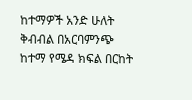ከተማዎች አንድ ሁለት ቅብብል በአርባምንጭ ከተማ የሜዳ ክፍል በርከት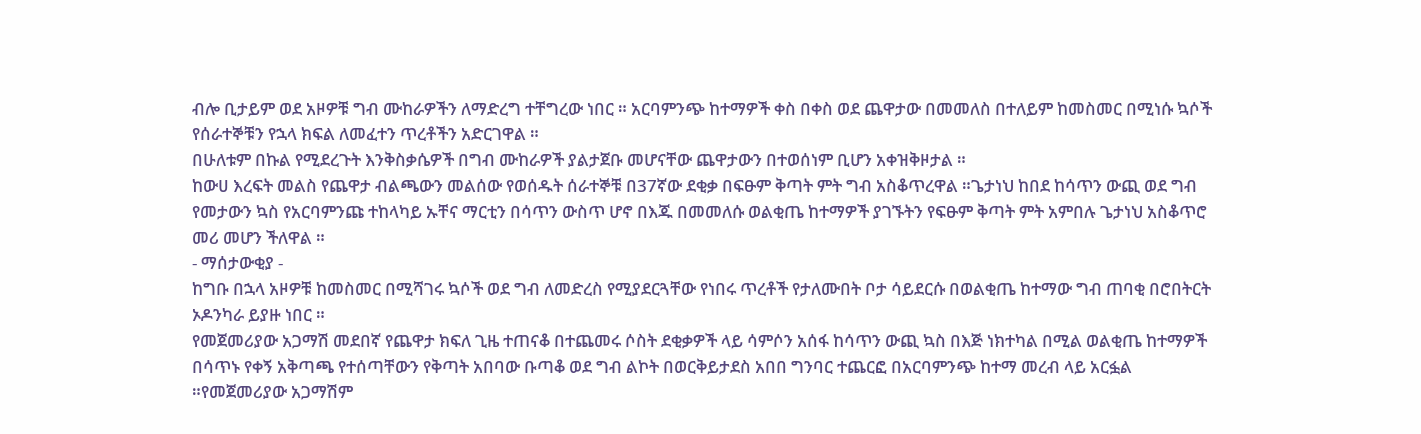ብሎ ቢታይም ወደ አዞዎቹ ግብ ሙከራዎችን ለማድረግ ተቸግረው ነበር ። አርባምንጭ ከተማዎች ቀስ በቀስ ወደ ጨዋታው በመመለስ በተለይም ከመስመር በሚነሱ ኳሶች የሰራተኞቹን የኋላ ክፍል ለመፈተን ጥረቶችን አድርገዋል ።
በሁለቱም በኩል የሚደረጉት እንቅስቃሴዎች በግብ ሙከራዎች ያልታጀቡ መሆናቸው ጨዋታውን በተወሰነም ቢሆን አቀዝቅዞታል ።
ከውሀ እረፍት መልስ የጨዋታ ብልጫውን መልሰው የወሰዱት ሰራተኞቹ በ37ኛው ደቂቃ በፍፁም ቅጣት ምት ግብ አስቆጥረዋል ።ጌታነህ ከበደ ከሳጥን ውጪ ወደ ግብ የመታውን ኳስ የአርባምንጩ ተከላካይ ኡቸና ማርቲን በሳጥን ውስጥ ሆኖ በእጁ በመመለሱ ወልቂጤ ከተማዎች ያገኙትን የፍፁም ቅጣት ምት አምበሉ ጌታነህ አስቆጥሮ መሪ መሆን ችለዋል ።
- ማሰታውቂያ -
ከግቡ በኋላ አዞዎቹ ከመስመር በሚሻገሩ ኳሶች ወደ ግብ ለመድረስ የሚያደርጓቸው የነበሩ ጥረቶች የታለሙበት ቦታ ሳይደርሱ በወልቂጤ ከተማው ግብ ጠባቂ በሮበትርት ኦዶንካራ ይያዙ ነበር ።
የመጀመሪያው አጋማሽ መደበኛ የጨዋታ ክፍለ ጊዜ ተጠናቆ በተጨመሩ ሶስት ደቂቃዎች ላይ ሳምሶን አሰፋ ከሳጥን ውጪ ኳስ በእጅ ነክተካል በሚል ወልቂጤ ከተማዎች በሳጥኑ የቀኝ አቅጣጫ የተሰጣቸውን የቅጣት አበባው ቡጣቆ ወደ ግብ ልኮት በወርቅይታደስ አበበ ግንባር ተጨርፎ በአርባምንጭ ከተማ መረብ ላይ አርፏል ።የመጀመሪያው አጋማሽም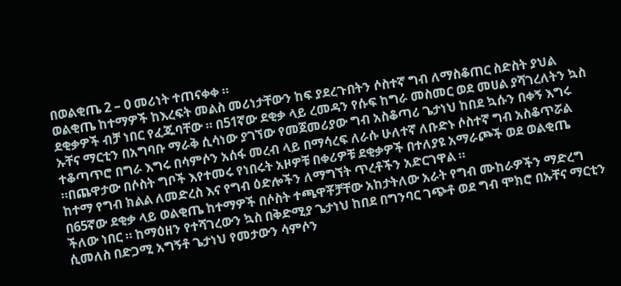በወልቂጤ 2 – 0 መሪነት ተጠናቀቀ ።
ወልቂጤ ከተማዎች ከእረፍት መልስ መሪነታቸውን ከፍ ያደረጉበትን ሶስተኛ ግብ ለማስቆጠር ስድስት ያህል ደቂቃዎች ብቻ ነበር የፈጁባቸው ። በ51ኛው ደቂቃ ላይ ረመዳን የሱፍ ከግራ መስመር ወደ መሀል ያሻገረለትን ኳስ ኡቸና ማርቲን በአግባቡ ማራቅ ሲሳነው ያገኘው የመጀመሪያው ግብ አስቆጣሪ ጌታነህ ከበደ ኳሱን በቀኝ እግሩ ተቆጣጥሮ በግራ እግሩ በሳምሶን አሰፋ መረብ ላይ በማሳረፍ ለራሱ ሁለተኛ ለቡድኑ ሶስተኛ ግብ አስቆጥሯል ።በጨዋታው በሶስት ግቦች እየተመሩ የነበሩት አዞዎቹ በቀሪዎቹ ደቂቃዎች በተለያዩ አማራጮች ወደ ወልቂጤ ከተማ የግብ ክልል ለመድረስ እና የግብ ዕድሎችን ለማግኘት ጥረቶችን አድርገዋል ።
በ65ኛው ደቂቃ ላይ ወልቂጤ ከተማዎች በሶስት ተጫዋቾቻቸው አከታትለው አራት የግብ ሙከራዎችን ማድረግ ችለው ነበር ። ከማዕዘን የተሻገረውን ኳስ በቅድሚያ ጌታነህ ከበደ በግንባር ገጭቶ ወደ ግብ ሞክሮ በኡቸና ማርቲን ሲመለስ በድጋሚ አግኝቶ ጌታነህ የመታውን ሳምሶን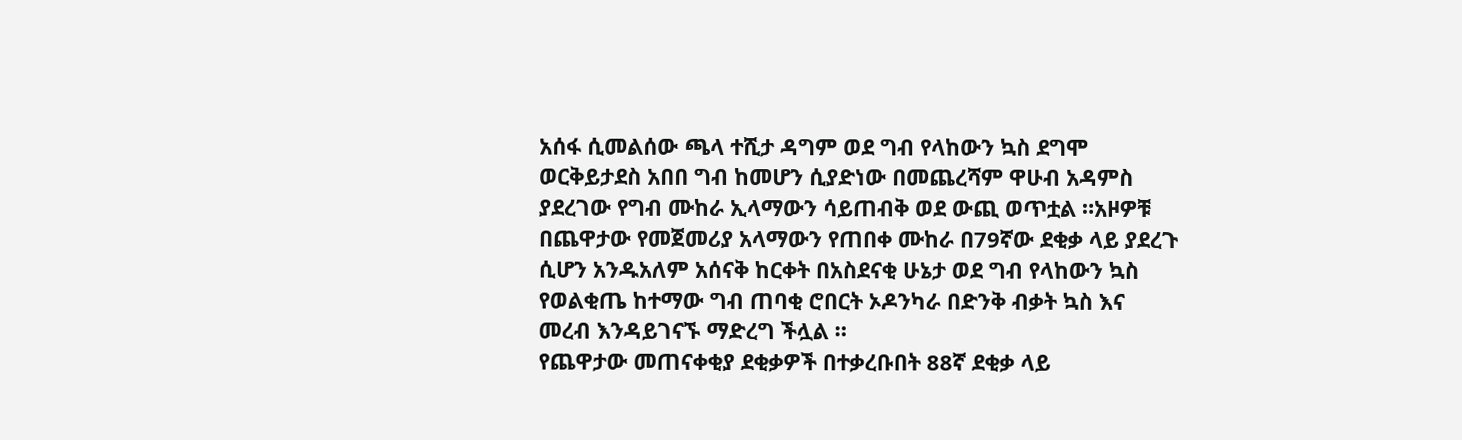አሰፋ ሲመልሰው ጫላ ተሺታ ዳግም ወደ ግብ የላከውን ኳስ ደግሞ ወርቅይታደስ አበበ ግብ ከመሆን ሲያድነው በመጨረሻም ዋሁብ አዳምስ ያደረገው የግብ ሙከራ ኢላማውን ሳይጠብቅ ወደ ውጪ ወጥቷል ።አዞዎቹ በጨዋታው የመጀመሪያ አላማውን የጠበቀ ሙከራ በ79ኛው ደቂቃ ላይ ያደረጉ ሲሆን አንዱአለም አሰናቅ ከርቀት በአስደናቂ ሁኔታ ወደ ግብ የላከውን ኳስ የወልቂጤ ከተማው ግብ ጠባቂ ሮበርት ኦዶንካራ በድንቅ ብቃት ኳስ እና መረብ እንዳይገናኙ ማድረግ ችሏል ።
የጨዋታው መጠናቀቂያ ደቂቃዎች በተቃረቡበት 88ኛ ደቂቃ ላይ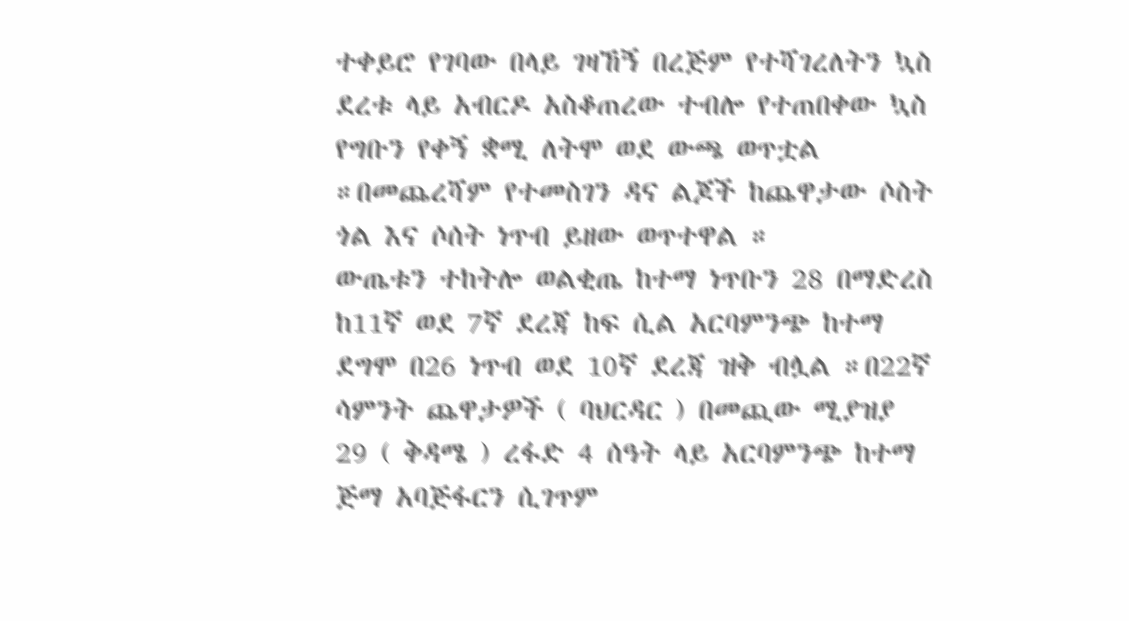ተቀይሮ የገባው በላይ ገዛኸኝ በረጅም የተሻገረለትን ኳስ ደረቱ ላይ አብርዶ አስቆጠረው ተብሎ የተጠበቀው ኳስ የግቡን የቀኝ ቋሚ ለትሞ ወደ ውጫ ወጥቷል ።በመጨረሻም የተመስገን ዳና ልጆች ከጨዋታው ሶስት ጎል እና ሶሰት ነጥብ ይዘው ወጥተዋል ።
ውጤቱን ተከትሎ ወልቂጤ ከተማ ነጥቡን 28 በማድረስ ከ11ኛ ወደ 7ኛ ደረጃ ከፍ ሲል አርባምንጭ ከተማ ደግሞ በ26 ነጥብ ወደ 10ኛ ደረጃ ዝቅ ብሏል ።በ22ኛ ሳምንት ጨዋታዎች ( ባህርዳር ) በመጪው ሚያዝያ 29 ( ቅዳሜ ) ረፋድ 4 ሰዓት ላይ አርባምንጭ ከተማ ጅማ አባጅፋርን ሲገጥም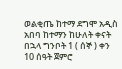ወልቂጤ ከተማ ደግሞ አዲስ አበባ ከተማን ከሁለት ቀናት በኋላ ግንቦት 1 ( ሰኞ ) ቀን 10 ሰዓት ጀምሮ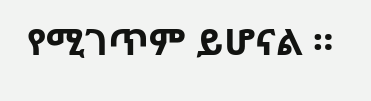የሚገጥም ይሆናል ።